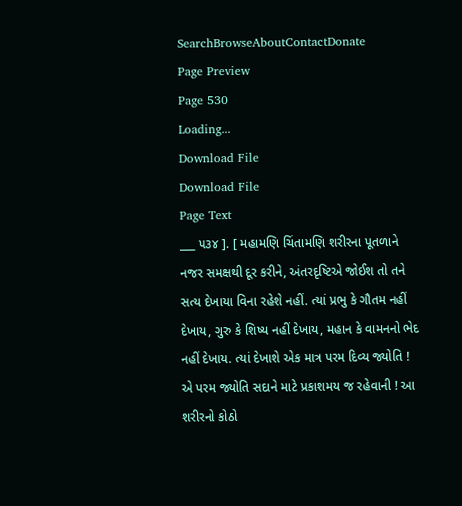SearchBrowseAboutContactDonate
Page Preview
Page 530
Loading...
Download File
Download File
Page Text
___ ૫૩૪ ]. [ મહામણિ ચિંતામણિ શરીરના પૂતળાને નજર સમક્ષથી દૂર કરીને, અંતરદૃષ્ટિએ જોઈશ તો તને સત્ય દેખાયા વિના રહેશે નહીં. ત્યાં પ્રભુ કે ગૌતમ નહીં દેખાય, ગુરુ કે શિષ્ય નહીં દેખાય, મહાન કે વામનનો ભેદ નહીં દેખાય. ત્યાં દેખાશે એક માત્ર પરમ દિવ્ય જ્યોતિ ! એ પરમ જ્યોતિ સદાને માટે પ્રકાશમય જ રહેવાની ! આ શરીરનો કોઠો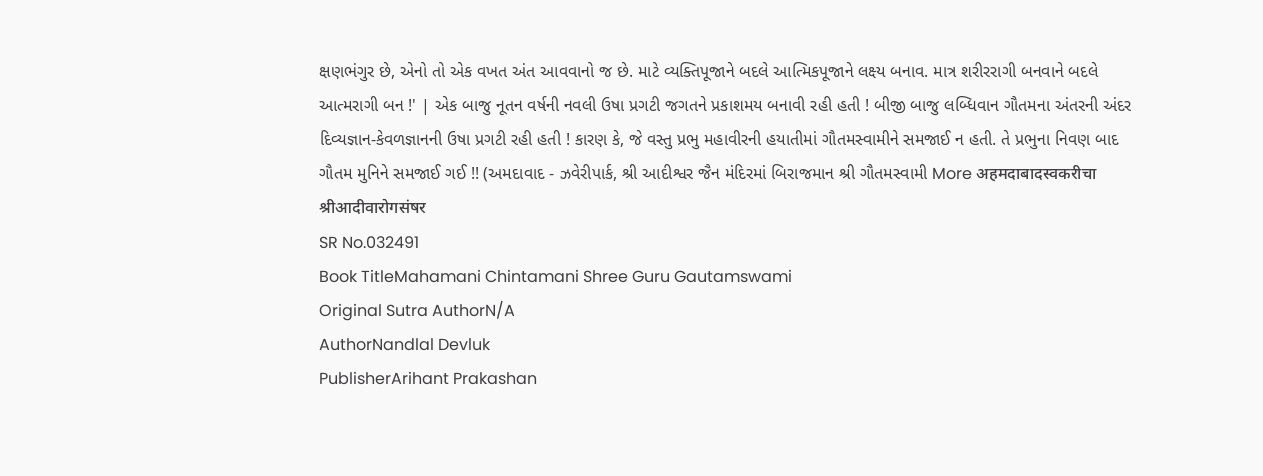ક્ષણભંગુર છે, એનો તો એક વખત અંત આવવાનો જ છે. માટે વ્યક્તિપૂજાને બદલે આત્મિકપૂજાને લક્ષ્ય બનાવ. માત્ર શરીરરાગી બનવાને બદલે આત્મરાગી બન !' | એક બાજુ નૂતન વર્ષની નવલી ઉષા પ્રગટી જગતને પ્રકાશમય બનાવી રહી હતી ! બીજી બાજુ લબ્ધિવાન ગૌતમના અંતરની અંદર દિવ્યજ્ઞાન-કેવળજ્ઞાનની ઉષા પ્રગટી રહી હતી ! કારણ કે, જે વસ્તુ પ્રભુ મહાવીરની હયાતીમાં ગૌતમસ્વામીને સમજાઈ ન હતી. તે પ્રભુના નિવણ બાદ ગૌતમ મુનિને સમજાઈ ગઈ !! (અમદાવાદ - ઝવેરીપાર્ક, શ્રી આદીશ્વર જૈન મંદિરમાં બિરાજમાન શ્રી ગૌતમસ્વામી More अहमदाबादस्वकरीचा श्रीआदीवारोगसंषर
SR No.032491
Book TitleMahamani Chintamani Shree Guru Gautamswami
Original Sutra AuthorN/A
AuthorNandlal Devluk
PublisherArihant Prakashan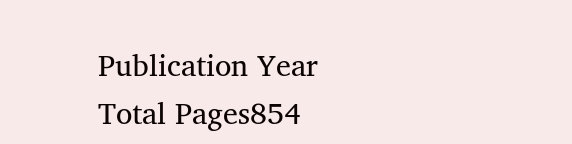Publication Year
Total Pages854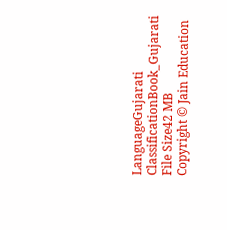LanguageGujarati
ClassificationBook_Gujarati
File Size42 MB
Copyright © Jain Education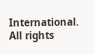International. All rights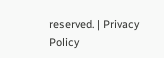reserved. | Privacy Policy